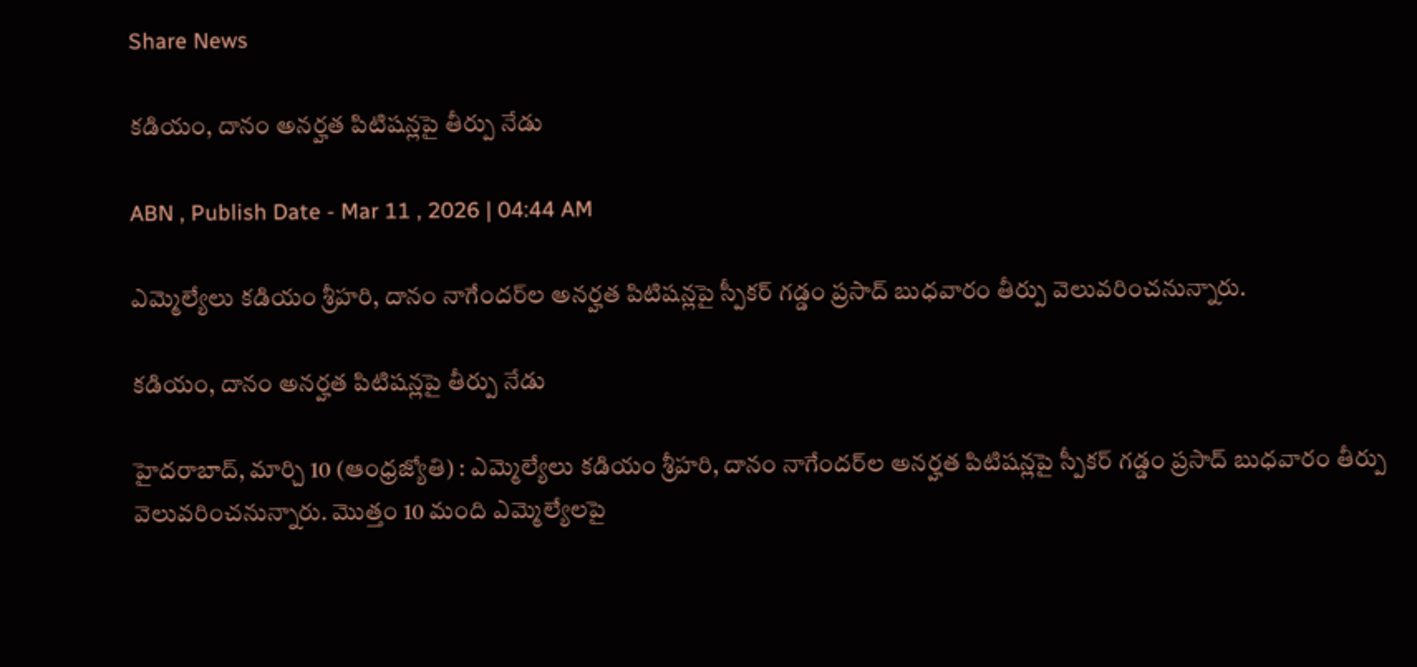Share News

కడియం, దానం అనర్హత పిటిషన్లపై తీర్పు నేడు

ABN , Publish Date - Mar 11 , 2026 | 04:44 AM

ఎమ్మెల్యేలు కడియం శ్రీహరి, దానం నాగేందర్‌ల అనర్హత పిటిషన్లపై స్పీకర్‌ గడ్డం ప్రసాద్‌ బుధవారం తీర్పు వెలువరించనున్నారు.

కడియం, దానం అనర్హత పిటిషన్లపై తీర్పు నేడు

హైదరాబాద్‌, మార్చి 10 (ఆంధ్రజ్యోతి) : ఎమ్మెల్యేలు కడియం శ్రీహరి, దానం నాగేందర్‌ల అనర్హత పిటిషన్లపై స్పీకర్‌ గడ్డం ప్రసాద్‌ బుధవారం తీర్పు వెలువరించనున్నారు. మొత్తం 10 మంది ఎమ్మెల్యేలపై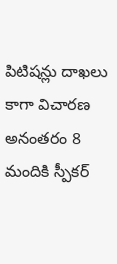పిటిషన్లు దాఖలు కాగా విచారణ అనంతరం 8 మందికి స్పీకర్‌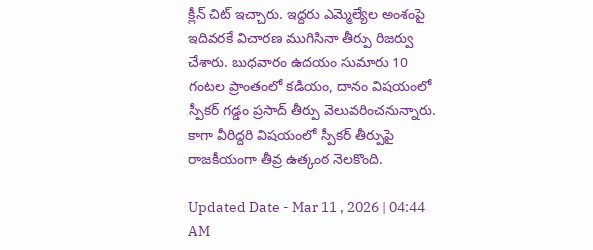క్లీన్‌ చిట్‌ ఇచ్చారు. ఇద్దరు ఎమ్మెల్యేల అంశంపై ఇదివరకే విచారణ ముగిసినా తీర్పు రిజర్వు చేశారు. బుధవారం ఉదయం సుమారు 10 గంటల ప్రాంతంలో కడియం, దానం విషయంలో స్పీకర్‌ గడ్డం ప్రసాద్‌ తీర్పు వెలువరించనున్నారు. కాగా వీరిద్దరి విషయంలో స్పీకర్‌ తీర్పుపై రాజకీయంగా తీవ్ర ఉత్కంఠ నెలకొంది.

Updated Date - Mar 11 , 2026 | 04:44 AM